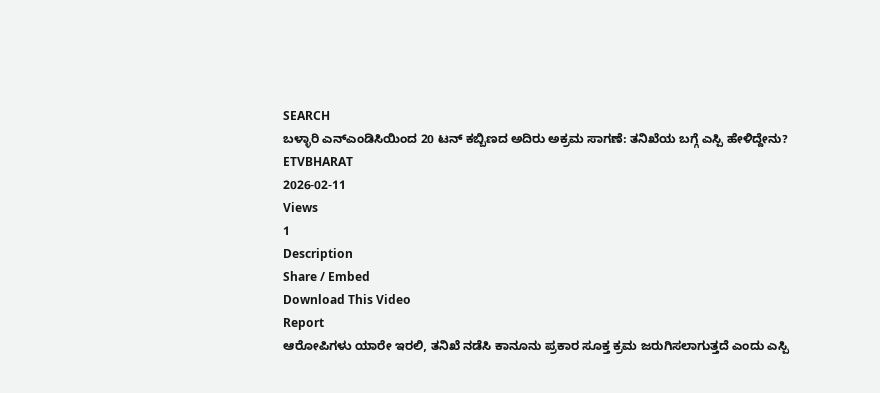SEARCH
ಬಳ್ಳಾರಿ ಎನ್ಎಂಡಿಸಿಯಿಂದ 20 ಟನ್ ಕಬ್ಬಿಣದ ಅದಿರು ಅಕ್ರಮ ಸಾಗಣೆ: ತನಿಖೆಯ ಬಗ್ಗೆ ಎಸ್ಪಿ ಹೇಳಿದ್ದೇನು?
ETVBHARAT
2026-02-11
Views
1
Description
Share / Embed
Download This Video
Report
ಆರೋಪಿಗಳು ಯಾರೇ ಇರಲಿ, ತನಿಖೆ ನಡೆಸಿ ಕಾನೂನು ಪ್ರಕಾರ ಸೂಕ್ತ ಕ್ರಮ ಜರುಗಿಸಲಾಗುತ್ತದೆ ಎಂದು ಎಸ್ಪಿ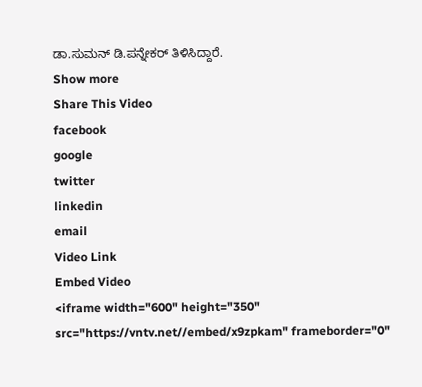ಡಾ.ಸುಮನ್ ಡಿ.ಪನ್ನೇಕರ್ ತಿಳಿಸಿದ್ದಾರೆ.
Show more
Share This Video
facebook
google
twitter
linkedin
email
Video Link
Embed Video
<iframe width="600" height="350" src="https://vntv.net//embed/x9zpkam" frameborder="0"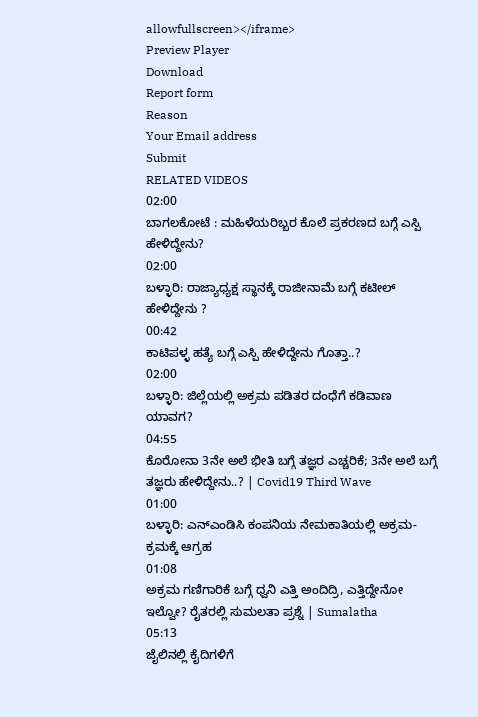allowfullscreen></iframe>
Preview Player
Download
Report form
Reason
Your Email address
Submit
RELATED VIDEOS
02:00
ಬಾಗಲಕೋಟೆ : ಮಹಿಳೆಯರಿಬ್ಬರ ಕೊಲೆ ಪ್ರಕರಣದ ಬಗ್ಗೆ ಎಸ್ಪಿ ಹೇಳಿದ್ದೇನು?
02:00
ಬಳ್ಳಾರಿ: ರಾಜ್ಯಾಧ್ಯಕ್ಷ ಸ್ಥಾನಕ್ಕೆ ರಾಜೀನಾಮೆ ಬಗ್ಗೆ ಕಟೀಲ್ ಹೇಳಿದ್ದೇನು ?
00:42
ಕಾಟಿಪಳ್ಳ ಹತ್ಯೆ ಬಗ್ಗೆ ಎಸ್ಪಿ ಹೇಳಿದ್ದೇನು ಗೊತ್ತಾ..?
02:00
ಬಳ್ಳಾರಿ: ಜಿಲ್ಲೆಯಲ್ಲಿ ಅಕ್ರಮ ಪಡಿತರ ದಂಧೆಗೆ ಕಡಿವಾಣ ಯಾವಗ?
04:55
ಕೊರೋನಾ 3ನೇ ಅಲೆ ಭೀತಿ ಬಗ್ಗೆ ತಜ್ಞರ ಎಚ್ಚರಿಕೆ; 3ನೇ ಅಲೆ ಬಗ್ಗೆ ತಜ್ಞರು ಹೇಳಿದ್ದೇನು..? | Covid19 Third Wave
01:00
ಬಳ್ಳಾರಿ: ಎನ್ಎಂಡಿಸಿ ಕಂಪನಿಯ ನೇಮಕಾತಿಯಲ್ಲಿ ಅಕ್ರಮ- ಕ್ರಮಕ್ಕೆ ಆಗ್ರಹ
01:08
ಅಕ್ರಮ ಗಣಿಗಾರಿಕೆ ಬಗ್ಗೆ ಧ್ವನಿ ಎತ್ತಿ ಅಂದಿದ್ರಿ, ಎತ್ತಿದ್ದೇನೋ ಇಲ್ವೋ? ರೈತರಲ್ಲಿ ಸುಮಲತಾ ಪ್ರಶ್ನೆ | Sumalatha
05:13
ಜೈಲಿನಲ್ಲಿ ಕೈದಿಗಳಿಗೆ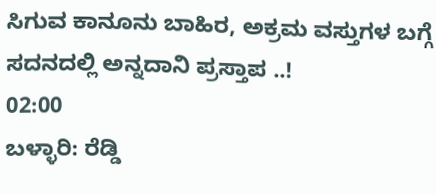ಸಿಗುವ ಕಾನೂನು ಬಾಹಿರ, ಅಕ್ರಮ ವಸ್ತುಗಳ ಬಗ್ಗೆ ಸದನದಲ್ಲಿ ಅನ್ನದಾನಿ ಪ್ರಸ್ತಾಪ ..!
02:00
ಬಳ್ಳಾರಿ: ರೆಡ್ಡಿ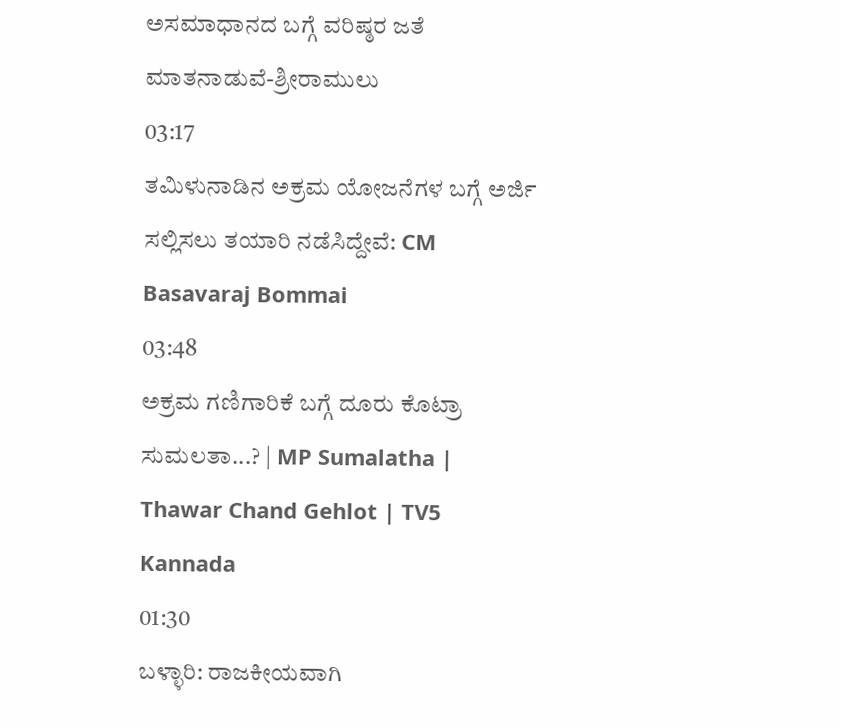ಅಸಮಾಧಾನದ ಬಗ್ಗೆ ವರಿಷ್ಠರ ಜತೆ ಮಾತನಾಡುವೆ-ಶ್ರೀರಾಮುಲು
03:17
ತಮಿಳುನಾಡಿನ ಅಕ್ರಮ ಯೋಜನೆಗಳ ಬಗ್ಗೆ ಅರ್ಜಿ ಸಲ್ಲಿಸಲು ತಯಾರಿ ನಡೆಸಿದ್ದೇವೆ: CM Basavaraj Bommai
03:48
ಅಕ್ರಮ ಗಣಿಗಾರಿಕೆ ಬಗ್ಗೆ ದೂರು ಕೊಟ್ರಾ ಸುಮಲತಾ...? | MP Sumalatha | Thawar Chand Gehlot | TV5 Kannada
01:30
ಬಳ್ಳಾರಿ: ರಾಜಕೀಯವಾಗಿ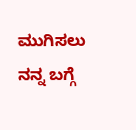ಮುಗಿಸಲು ನನ್ನ ಬಗ್ಗೆ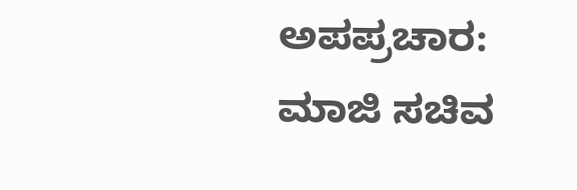ಅಪಪ್ರಚಾರ: ಮಾಜಿ ಸಚಿವ